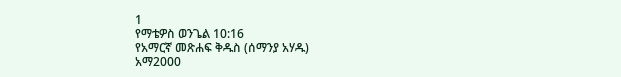1
የማቴዎስ ወንጌል 10:16
የአማርኛ መጽሐፍ ቅዱስ (ሰማንያ አሃዱ)
አማ2000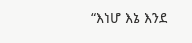“እነሆ እኔ እንደ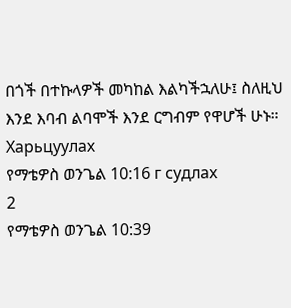በጎች በተኩላዎች መካከል እልካችኋለሁ፤ ስለዚህ እንደ እባብ ልባሞች እንደ ርግብም የዋሆች ሁኑ።
Харьцуулах
የማቴዎስ ወንጌል 10:16 г судлах
2
የማቴዎስ ወንጌል 10:39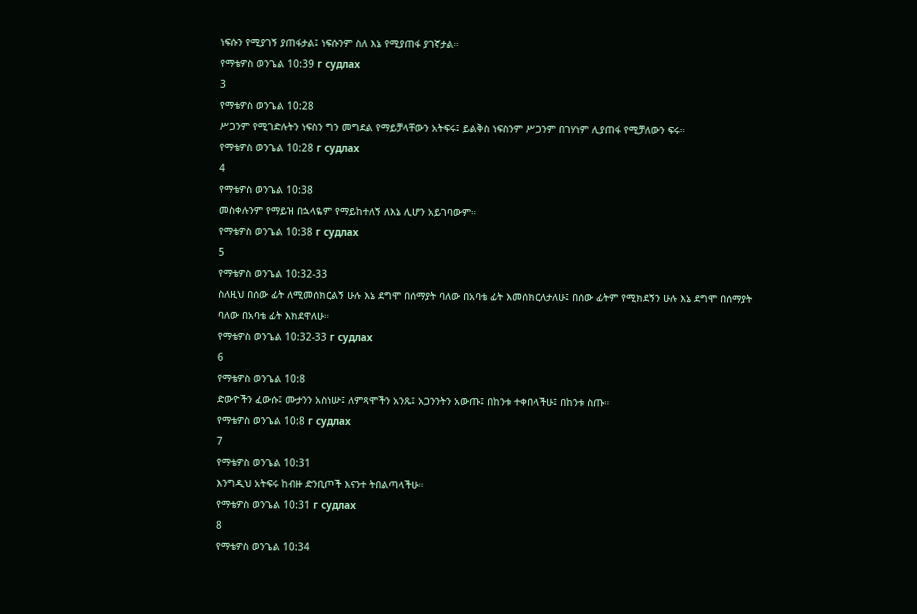ነፍሱን የሚያገኝ ያጠፋታል፤ ነፍሱንም ስለ እኔ የሚያጠፋ ያገኛታል።
የማቴዎስ ወንጌል 10:39 г судлах
3
የማቴዎስ ወንጌል 10:28
ሥጋንም የሚገድሉትን ነፍስን ግን መግደል የማይቻላቸውን አትፍሩ፤ ይልቅስ ነፍስንም ሥጋንም በገሃነም ሊያጠፋ የሚቻለውን ፍሩ።
የማቴዎስ ወንጌል 10:28 г судлах
4
የማቴዎስ ወንጌል 10:38
መስቀሉንም የማይዝ በኋላዬም የማይከተለኝ ለእኔ ሊሆን አይገባውም።
የማቴዎስ ወንጌል 10:38 г судлах
5
የማቴዎስ ወንጌል 10:32-33
ስለዚህ በሰው ፊት ለሚመሰክርልኝ ሁሉ እኔ ደግሞ በሰማያት ባለው በአባቴ ፊት እመሰክርለታለሁ፤ በሰው ፊትም የሚክደኝን ሁሉ እኔ ደግሞ በሰማያት ባለው በአባቴ ፊት እክደዋለሁ።
የማቴዎስ ወንጌል 10:32-33 г судлах
6
የማቴዎስ ወንጌል 10:8
ድውዮችን ፈውሱ፤ ሙታንን አስነሡ፤ ለምጻሞችን አንጹ፤ አጋንንትን አውጡ፤ በከንቱ ተቀበላችሁ፤ በከንቱ ስጡ።
የማቴዎስ ወንጌል 10:8 г судлах
7
የማቴዎስ ወንጌል 10:31
እንግዲህ አትፍሩ ከብዙ ድንቢጦች እናንተ ትበልጣላችሁ።
የማቴዎስ ወንጌል 10:31 г судлах
8
የማቴዎስ ወንጌል 10:34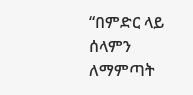“በምድር ላይ ሰላምን ለማምጣት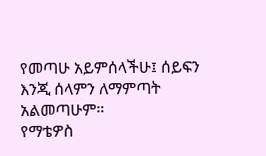የመጣሁ አይምሰላችሁ፤ ሰይፍን እንጂ ሰላምን ለማምጣት አልመጣሁም።
የማቴዎስ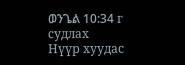ወንጌል 10:34 г судлах
Нүүр хуудас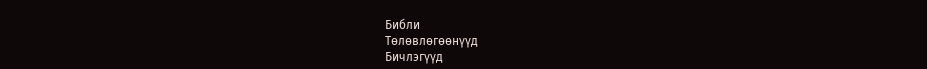Библи
Тѳлѳвлѳгѳѳнүүд
Бичлэгүүд